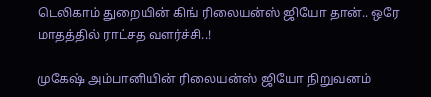டெலிகாம் துறையின் கிங் ரிலையன்ஸ் ஜியோ தான்.. ஒரே மாதத்தில் ராட்சத வளர்ச்சி..!

முகேஷ் அம்பானியின் ரிலையன்ஸ் ஜியோ நிறுவனம்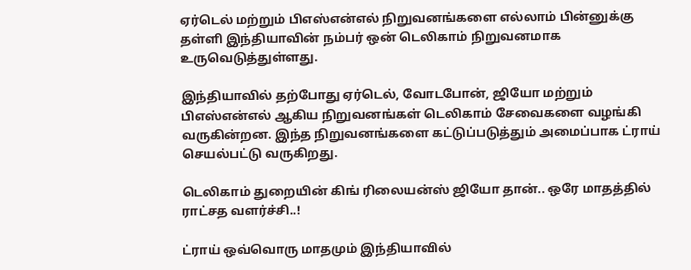ஏர்டெல் மற்றும் பிஎஸ்என்எல் நிறுவனங்களை எல்லாம் பின்னுக்கு தள்ளி இந்தியாவின் நம்பர் ஒன் டெலிகாம் நிறுவனமாக உருவெடுத்துள்ளது.

இந்தியாவில் தற்போது ஏர்டெல், வோடபோன், ஜியோ மற்றும் பிஎஸ்என்எல் ஆகிய நிறுவனங்கள் டெலிகாம் சேவைகளை வழங்கி வருகின்றன. இந்த நிறுவனங்களை கட்டுப்படுத்தும் அமைப்பாக ட்ராய் செயல்பட்டு வருகிறது.

டெலிகாம் துறையின் கிங் ரிலையன்ஸ் ஜியோ தான்.. ஒரே மாதத்தில் ராட்சத வளர்ச்சி..!

ட்ராய் ஒவ்வொரு மாதமும் இந்தியாவில்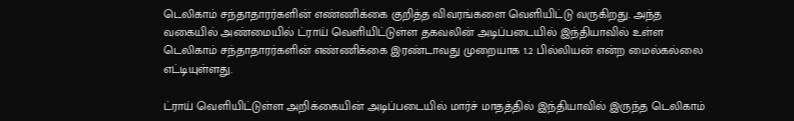டெலிகாம் சந்தாதாரர்களின் எண்ணிக்கை குறித்த விவரங்களை வெளியிட்டு வருகிறது. அந்த வகையில் அண்மையில் ட்ராய் வெளியிட்டுள்ள தகவலின் அடிப்படையில் இந்தியாவில் உள்ள டெலிகாம் சந்தாதாரர்களின் எண்ணிக்கை இரண்டாவது முறையாக 1.2 பில்லியன் என்ற மைல்கல்லை எட்டியுள்ளது.

ட்ராய் வெளியிட்டுள்ள அறிக்கையின் அடிப்படையில் மார்ச் மாதத்தில் இந்தியாவில் இருந்த டெலிகாம்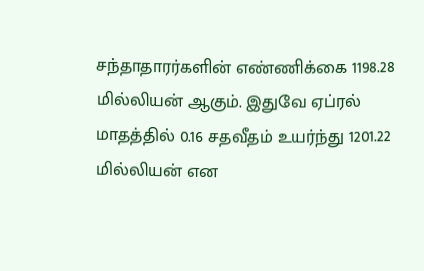சந்தாதாரர்களின் எண்ணிக்கை 1198.28 மில்லியன் ஆகும். இதுவே ஏப்ரல் மாதத்தில் 0.16 சதவீதம் உயர்ந்து 1201.22 மில்லியன் என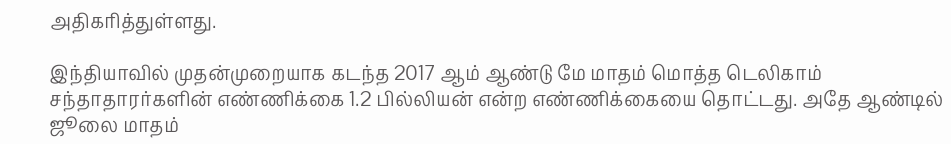அதிகரித்துள்ளது.

இந்தியாவில் முதன்முறையாக கடந்த 2017 ஆம் ஆண்டு மே மாதம் மொத்த டெலிகாம் சந்தாதாரர்களின் எண்ணிக்கை 1.2 பில்லியன் என்ற எண்ணிக்கையை தொட்டது. அதே ஆண்டில் ஜூலை மாதம்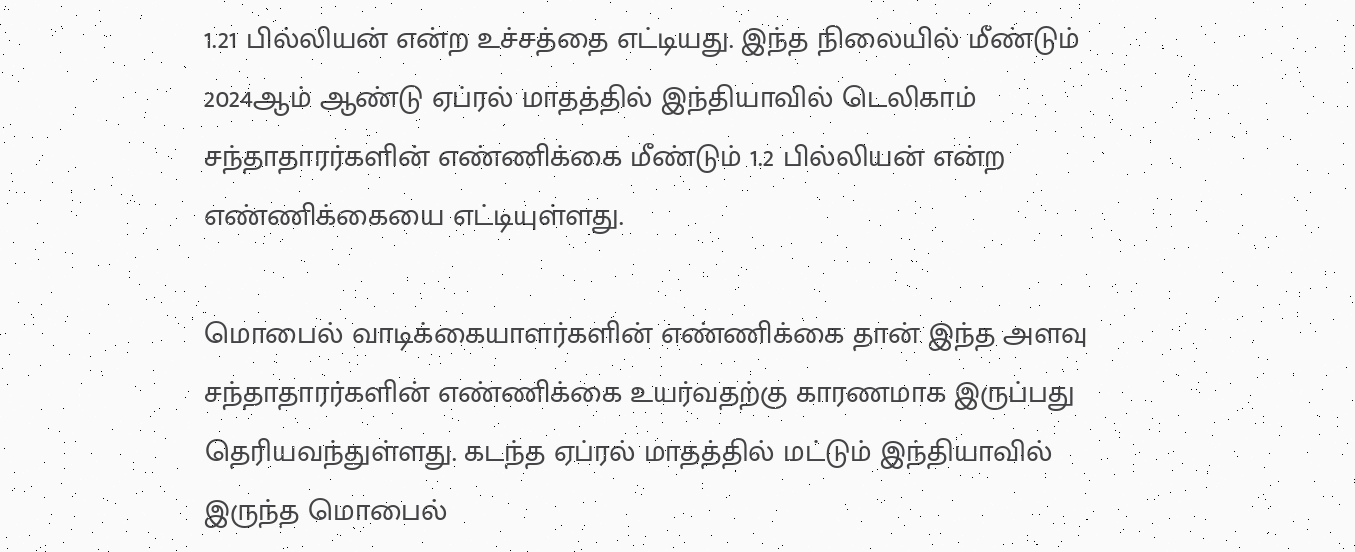1.21 பில்லியன் என்ற உச்சத்தை எட்டியது. இந்த நிலையில் மீண்டும் 2024ஆம் ஆண்டு ஏப்ரல் மாதத்தில் இந்தியாவில் டெலிகாம் சந்தாதாரர்களின் எண்ணிக்கை மீண்டும் 1.2 பில்லியன் என்ற எண்ணிக்கையை எட்டியுள்ளது.

மொபைல் வாடிக்கையாளர்களின் எண்ணிக்கை தான் இந்த அளவு சந்தாதாரர்களின் எண்ணிக்கை உயர்வதற்கு காரணமாக இருப்பது தெரியவந்துள்ளது. கடந்த ஏப்ரல் மாதத்தில் மட்டும் இந்தியாவில் இருந்த மொபைல்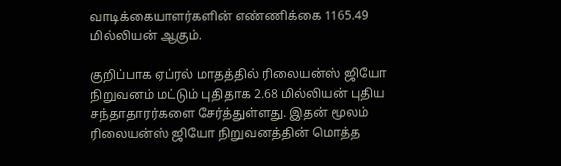வாடிக்கையாளர்களின் எண்ணிக்கை 1165.49 மில்லியன் ஆகும்.

குறிப்பாக ஏப்ரல் மாதத்தில் ரிலையன்ஸ் ஜியோ நிறுவனம் மட்டும் புதிதாக 2.68 மில்லியன் புதிய சந்தாதாரர்களை சேர்த்துள்ளது. இதன் மூலம் ரிலையன்ஸ் ஜியோ நிறுவனத்தின் மொத்த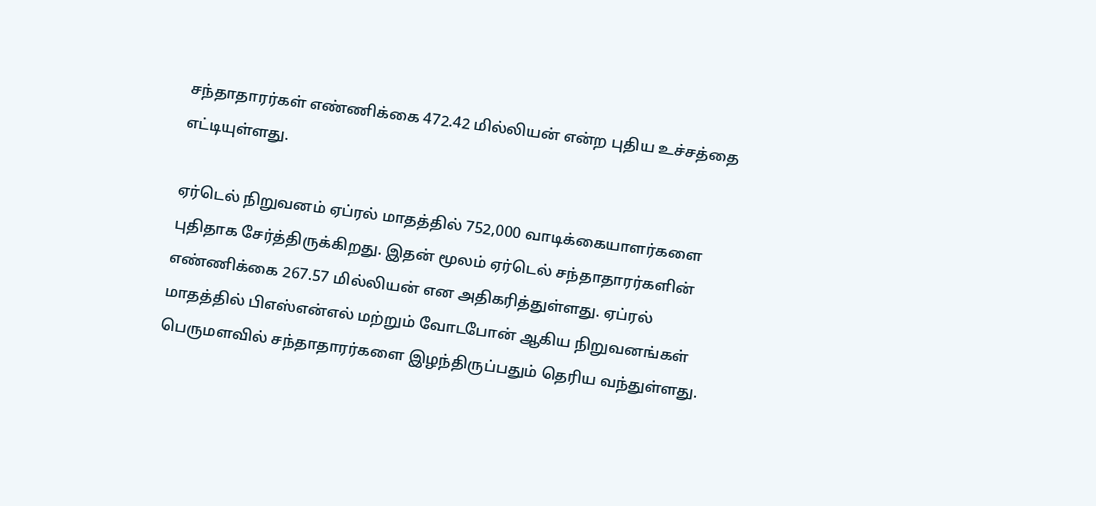சந்தாதாரர்கள் எண்ணிக்கை 472.42 மில்லியன் என்ற புதிய உச்சத்தை எட்டியுள்ளது.

ஏர்டெல் நிறுவனம் ஏப்ரல் மாதத்தில் 752,000 வாடிக்கையாளர்களை புதிதாக சேர்த்திருக்கிறது. இதன் மூலம் ஏர்டெல் சந்தாதாரர்களின் எண்ணிக்கை 267.57 மில்லியன் என அதிகரித்துள்ளது. ஏப்ரல் மாதத்தில் பிஎஸ்என்எல் மற்றும் வோடபோன் ஆகிய நிறுவனங்கள் பெருமளவில் சந்தாதாரர்களை இழந்திருப்பதும் தெரிய வந்துள்ளது.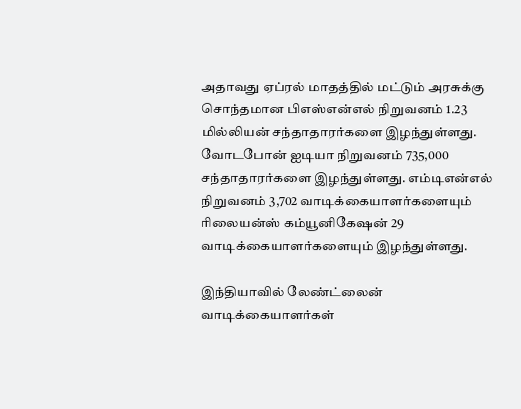அதாவது ஏப்ரல் மாதத்தில் மட்டும் அரசுக்கு சொந்தமான பிஎஸ்என்எல் நிறுவனம் 1.23 மில்லியன் சந்தாதாரர்களை இழந்துள்ளது. வோடபோன் ஐடியா நிறுவனம் 735,000 சந்தாதாரர்களை இழந்துள்ளது. எம்டிஎன்எல் நிறுவனம் 3,702 வாடிக்கையாளர்களையும் ரிலையன்ஸ் கம்யூனிகேஷன் 29 வாடிக்கையாளர்களையும் இழந்துள்ளது.

இந்தியாவில் லேண்ட்லைன் வாடிக்கையாளர்கள்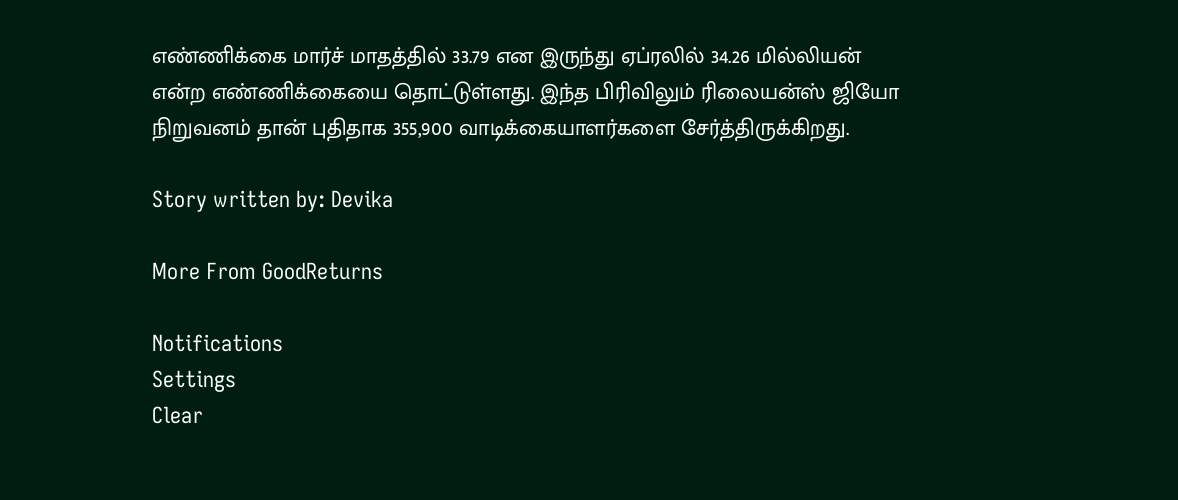எண்ணிக்கை மார்ச் மாதத்தில் 33.79 என இருந்து ஏப்ரலில் 34.26 மில்லியன் என்ற எண்ணிக்கையை தொட்டுள்ளது. இந்த பிரிவிலும் ரிலையன்ஸ் ஜியோ நிறுவனம் தான் புதிதாக 355,900 வாடிக்கையாளர்களை சேர்த்திருக்கிறது.

Story written by: Devika

More From GoodReturns

Notifications
Settings
Clear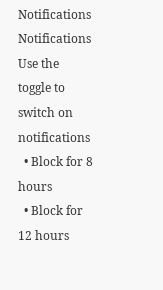Notifications
Notifications
Use the toggle to switch on notifications
  • Block for 8 hours
  • Block for 12 hours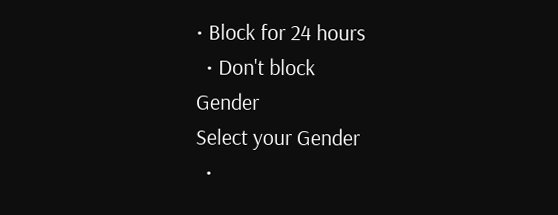• Block for 24 hours
  • Don't block
Gender
Select your Gender
  •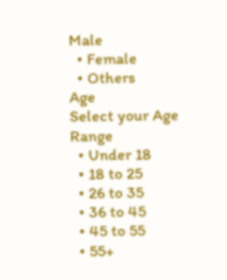Male
  • Female
  • Others
Age
Select your Age Range
  • Under 18
  • 18 to 25
  • 26 to 35
  • 36 to 45
  • 45 to 55
  • 55+